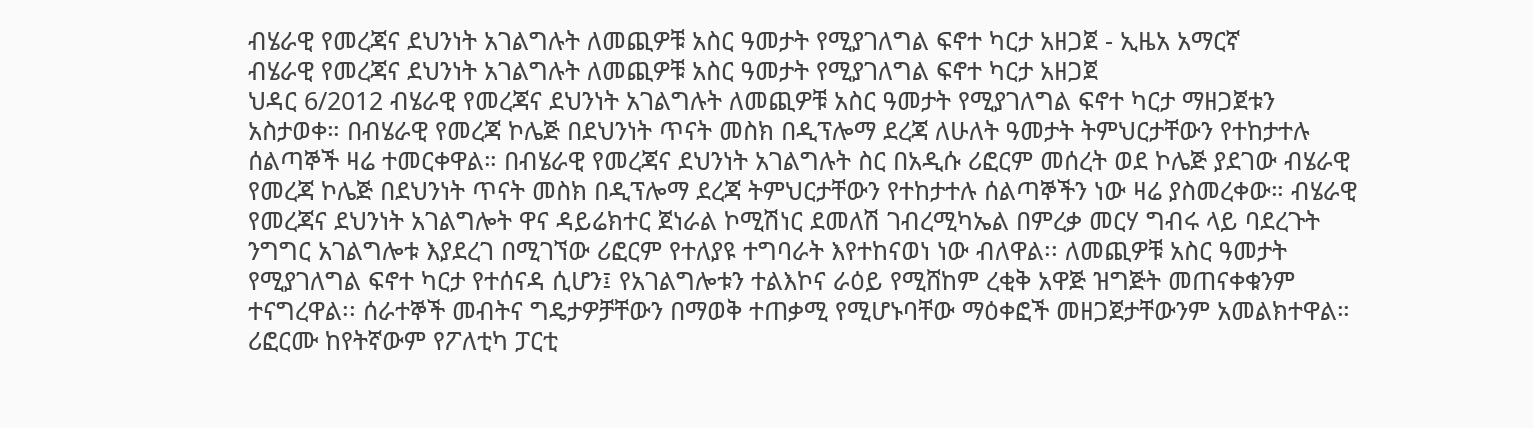ብሄራዊ የመረጃና ደህንነት አገልግሉት ለመጪዎቹ አስር ዓመታት የሚያገለግል ፍኖተ ካርታ አዘጋጀ - ኢዜአ አማርኛ
ብሄራዊ የመረጃና ደህንነት አገልግሉት ለመጪዎቹ አስር ዓመታት የሚያገለግል ፍኖተ ካርታ አዘጋጀ
ህዳር 6/2012 ብሄራዊ የመረጃና ደህንነት አገልግሉት ለመጪዎቹ አስር ዓመታት የሚያገለግል ፍኖተ ካርታ ማዘጋጀቱን አስታወቀ። በብሄራዊ የመረጃ ኮሌጅ በደህንነት ጥናት መስክ በዲፕሎማ ደረጃ ለሁለት ዓመታት ትምህርታቸውን የተከታተሉ ሰልጣኞች ዛሬ ተመርቀዋል። በብሄራዊ የመረጃና ደህንነት አገልግሉት ስር በአዲሱ ሪፎርም መሰረት ወደ ኮሌጅ ያደገው ብሄራዊ የመረጃ ኮሌጅ በደህንነት ጥናት መስክ በዲፕሎማ ደረጃ ትምህርታቸውን የተከታተሉ ሰልጣኞችን ነው ዛሬ ያስመረቀው። ብሄራዊ የመረጃና ደህንነት አገልግሎት ዋና ዳይሬክተር ጀነራል ኮሚሽነር ደመለሽ ገብረሚካኤል በምረቃ መርሃ ግብሩ ላይ ባደረጉት ንግግር አገልግሎቱ እያደረገ በሚገኘው ሪፎርም የተለያዩ ተግባራት እየተከናወነ ነው ብለዋል፡፡ ለመጪዎቹ አስር ዓመታት የሚያገለግል ፍኖተ ካርታ የተሰናዳ ሲሆን፤ የአገልግሎቱን ተልእኮና ራዕይ የሚሸከም ረቂቅ አዋጅ ዝግጅት መጠናቀቁንም ተናግረዋል፡፡ ሰራተኞች መብትና ግዴታዎቻቸውን በማወቅ ተጠቃሚ የሚሆኑባቸው ማዕቀፎች መዘጋጀታቸውንም አመልክተዋል። ሪፎርሙ ከየትኛውም የፖለቲካ ፓርቲ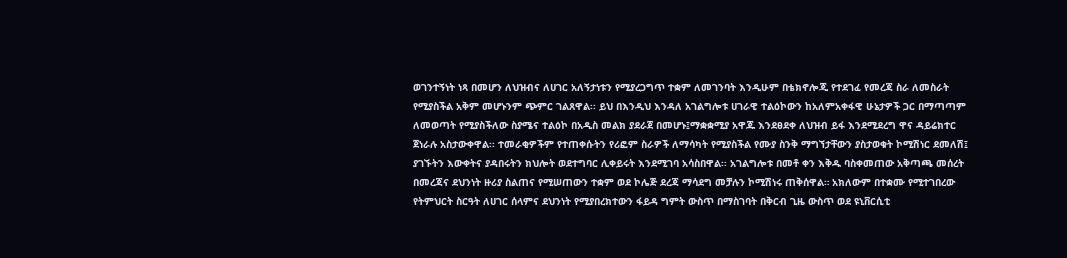ወገንተኝነት ነጻ በመሆን ለህዝብና ለሀገር አለኝታነቱን የሚያረጋግጥ ተቋም ለመገንባት እንዲሁም በቴክኖሎጂ የተደገፈ የመረጃ ስራ ለመስራት የሚያስችል አቅም መሆኑንም ጭምር ገልጸዋል፡፡ ይህ በእንዲህ እንዳለ አገልግሎቱ ሀገራዊ ተልዕኮውን ከአለምአቀፋዊ ሁኔታዎች ጋር በማጣጣም ለመወጣት የሚያስችለው ስያሜና ተልዕኮ በአዲስ መልክ ያደራጀ በመሆኑ፤ማቋቋሚያ አዋጁ እንደፀደቀ ለህዝብ ይፋ እንደሚደረግ ዋና ዳይሬክተር ጀነራሉ አስታውቀዋል፡፡ ተመራቂዎችም የተጠቀሱትን የሪፎም ስራዎች ለማሳካት የሚያስችል የሙያ ስንቅ ማግኘታቸውን ያስታወቁት ኮሚሽነር ደመለሽ፤ ያገኙትን እውቀትና ያዳበሩትን ክህሎት ወደተግባር ሊቀይሩት እንደሚገባ አሳስበዋል፡፡ አገልግሎቱ በመቶ ቀን እቅዱ ባስቀመጠው አቅጣጫ መሰረት በመረጃና ደህንነት ዙሪያ ስልጠና የሚሠጠውን ተቋም ወደ ኮሌጅ ደረጃ ማሳደግ መቻሉን ኮሚሽነሩ ጠቅሰዋል። አክለውም በተቋሙ የሚተገበረው የትምህርት ስርዓት ለሀገር ሰላምና ደህንነት የሚያበረክተውን ፋይዳ ግምት ውስጥ በማስገባት በቅርብ ጊዜ ውስጥ ወደ ዩኒቨርሲቲ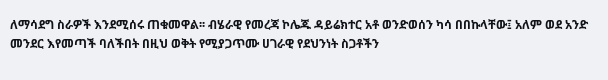ለማሳደግ ስራዎች እንደሚሰሩ ጠቁመዋል፡፡ ብሄራዊ የመረጃ ኮሌጁ ዳይሬክተር አቶ ወንድወሰን ካሳ በበኩላቸው፤ አለም ወደ አንድ መንደር እየመጣች ባለችበት በዚህ ወቅት የሚያጋጥሙ ሀገራዊ የደህንነት ስጋቶችን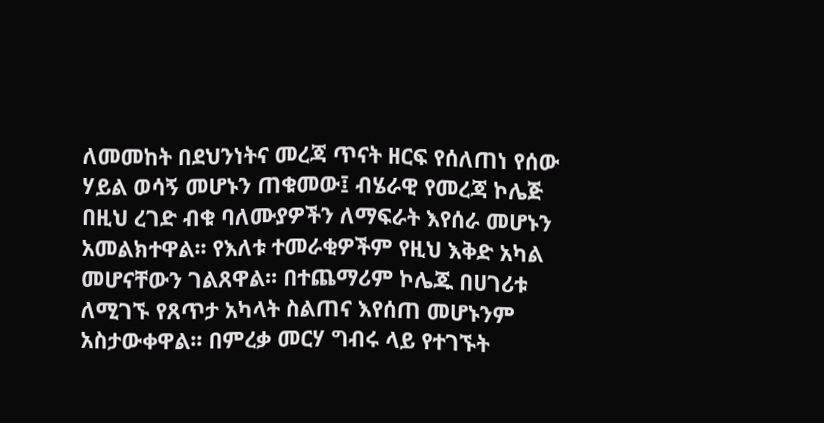ለመመከት በደህንነትና መረጃ ጥናት ዘርፍ የሰለጠነ የሰው ሃይል ወሳኝ መሆኑን ጠቁመው፤ ብሄራዊ የመረጃ ኮሌጅ በዚህ ረገድ ብቁ ባለሙያዎችን ለማፍራት እየሰራ መሆኑን አመልክተዋል፡፡ የእለቱ ተመራቂዎችም የዚህ እቅድ አካል መሆናቸውን ገልጸዋል፡፡ በተጨማሪም ኮሌጁ በሀገሪቱ ለሚገኙ የጸጥታ አካላት ስልጠና እየሰጠ መሆኑንም አስታውቀዋል፡፡ በምረቃ መርሃ ግብሩ ላይ የተገኙት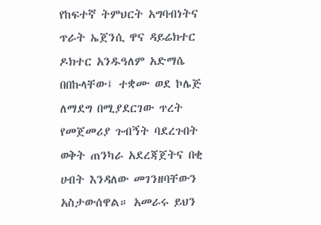የከፍተኛ ትምህርት አግባብነትና ጥራት ኤጀንሲ ዋና ዳይሬክተር ዶክተር አንዱዓለም አድማሴ በበኩላቸው፤ ተቋሙ ወደ ኮሌጅ ለማደግ በሚያደርገው ጥረት የመጀመሪያ ጉብኝት ባደረጉበት ወቅት ጠንካራ አደረጃጀትና በቂ ሀብት እንዳለው መገንዘባቸውን አስታውሰዋል። አመራሩ ይህን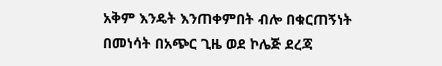አቅም እንዴት እንጠቀምበት ብሎ በቁርጠኝነት በመነሳት በአጭር ጊዜ ወደ ኮሌጅ ደረጃ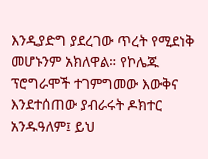እንዲያድግ ያደረገው ጥረት የሚደነቅ መሆኑንም አክለዋል። የኮሌጁ ፕሮግራሞች ተገምግመው እውቅና እንደተሰጠው ያብራሩት ዶክተር አንዱዓለም፤ ይህ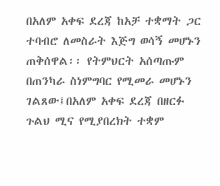በአለም አቀፍ ደረጃ ከአቻ ተቋማት ጋር ተባብሮ ለመስራት እጅግ ወሳኝ መሆኑን ጠቅሰዋል፡፡ የትምህርት አሰጣጡም በጠንካራ ስነምግባር የሚመራ መሆኑን ገልጸው፤በአለም አቀፍ ደረጃ በዘርፉ ጉልህ ሚና የሚያበረክት ተቋም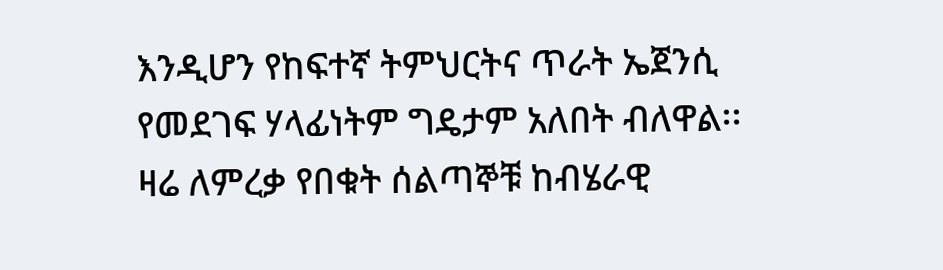እንዲሆን የከፍተኛ ትምህርትና ጥራት ኤጀንሲ የመደገፍ ሃላፊነትም ግዴታም አለበት ብለዋል፡፡ ዛሬ ለምረቃ የበቁት ሰልጣኞቹ ከብሄራዊ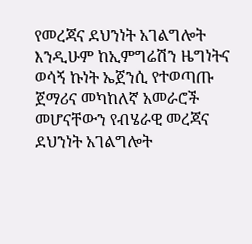የመረጃና ደህንነት አገልግሎት እንዲሁም ከኢምግሬሽን ዜግነትና ወሳኝ ኩነት ኤጀንሲ የተወጣጡ ጀማሪና መካከለኛ አመራሮች መሆናቸውን የብሄራዊ መረጃና ደህንነት አገልግሎት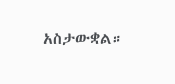አስታውቋል።